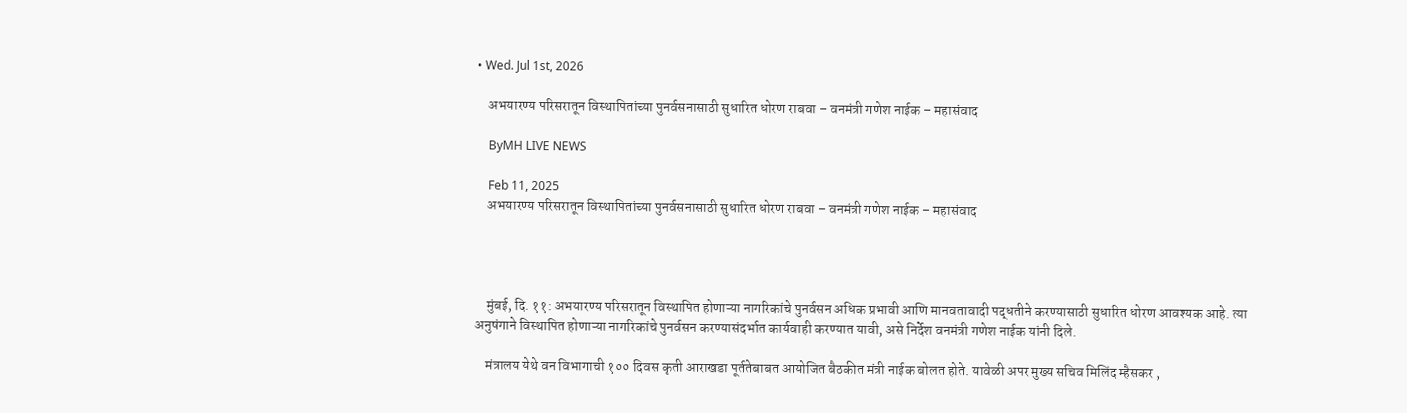• Wed. Jul 1st, 2026

    अभयारण्य परिसरातून विस्थापितांच्या पुनर्वसनासाठी सुधारित धोरण राबवा – वनमंत्री गणेश नाईक – महासंवाद

    ByMH LIVE NEWS

    Feb 11, 2025
    अभयारण्य परिसरातून विस्थापितांच्या पुनर्वसनासाठी सुधारित धोरण राबवा – वनमंत्री गणेश नाईक – महासंवाद




    मुंबई, दि. ११: अभयारण्य परिसरातून विस्थापित होणाऱ्या नागरिकांचे पुनर्वसन अधिक प्रभावी आणि मानवतावादी पद्धतीने करण्यासाठी सुधारित धोरण आवश्यक आहे. त्या अनुषंगाने विस्थापित होणाऱ्या नागरिकांचे पुनर्वसन करण्यासंदर्भात कार्यवाही करण्यात यावी, असे निर्देश वनमंत्री गणेश नाईक यांनी दिले.

    मंत्रालय येथे वन विभागाची १०० दिवस कृती आराखडा पूर्ततेबाबत आयोजित बैठकीत मंत्री नाईक बोलत होते. यावेळी अपर मुख्य सचिव मिलिंद म्हैसकर ,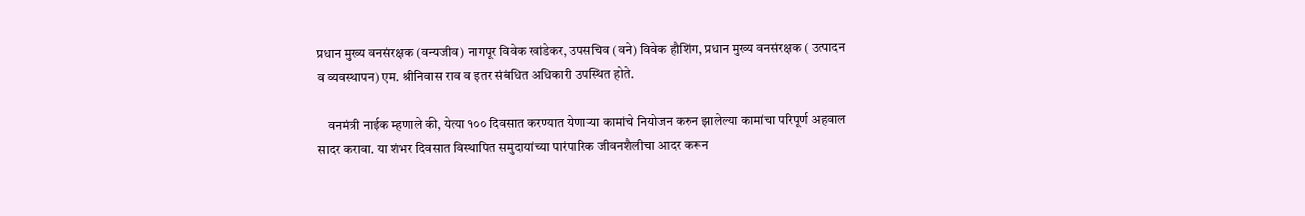प्रधान मुख्य वनसंरक्षक (वन्यजीव) नागपूर विवेक खांडेकर, उपसचिव (वने) विवेक हौशिंग, प्रधान मुख्य वनसंरक्षक ( उत्पादन व व्यवस्थापन) एम. श्रीनिवास राव व इतर संबंधित अधिकारी उपस्थित होते.

    वनमंत्री नाईक म्हणाले की, येत्या १०० दिवसात करण्यात येणाऱ्या कामांचे नियोजन करुन झालेल्या कामांचा परिपूर्ण अहवाल सादर करावा. या शंभर दिवसात विस्थापित समुदायांच्या पारंपारिक जीवनशैलीचा आदर करून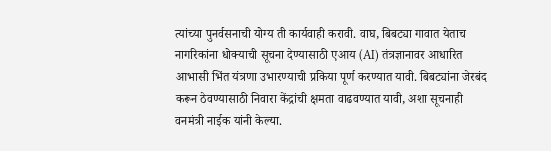त्यांच्या पुनर्वसनाची योग्य ती कार्यवाही करावी. वाघ, बिबट्या गावात येताच नागरिकांना धोक्याची सूचना देण्यासाठी एआय (AI) तंत्रज्ञानावर आधारित आभासी भिंत यंत्रणा उभारण्याची प्रकिया पूर्ण करण्यात यावी. बिबट्यांना जेरबंद करून ठेवण्यासाठी निवारा केंद्रांची क्षमता वाढवण्यात यावी, अशा सूचनाही वनमंत्री नाईक यांनी केल्या.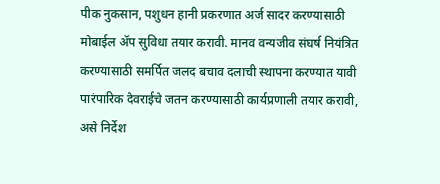पीक नुकसान, पशुधन हानी प्रकरणात अर्ज सादर करण्यासाठी मोबाईल ॲप सुविधा तयार करावी. मानव वन्यजीव संघर्ष नियंत्रित करण्यासाठी समर्पित जलद बचाव दलाची स्थापना करण्यात यावी पारंपारिक देवराईचे जतन करण्यासाठी कार्यप्रणाली तयार करावी, असे निर्देश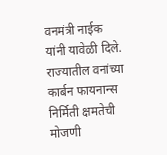वनमंत्री नाईक यांनी यावेळी दिले. राज्यातील वनांच्या कार्बन फायनान्स निर्मिती क्षमतेची मोजणी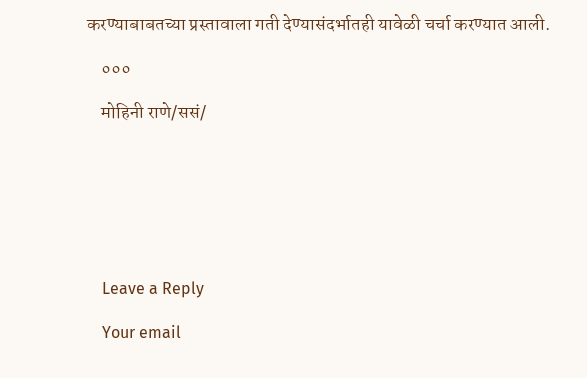करण्याबाबतच्या प्रस्तावाला गती देण्यासंदर्भातही यावेळी चर्चा करण्यात आली.

    ०००

    मोहिनी राणे/ससं/







    Leave a Reply

    Your email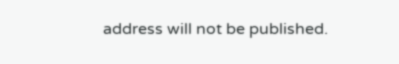address will not be published.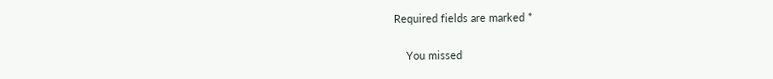Required fields are marked *

    You missed